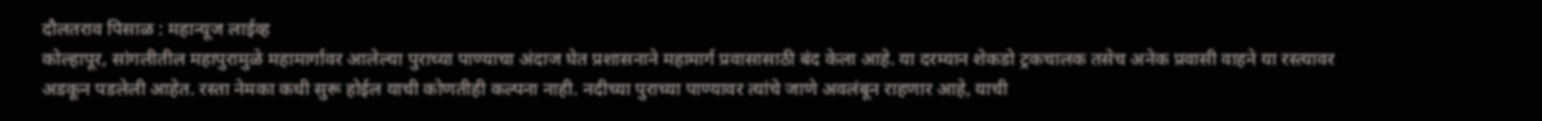दौलतराव पिसाळ : महान्यूज लाईव्ह
कोल्हापूर, सांगलीतील महापुरामुळे महामार्गावर आलेल्या पुराच्या पाण्याचा अंदाज घेत प्रशासनाने महामार्ग प्रवासासाठी बंद केला आहे. या दरम्यान शेकडो ट्रकचालक तसेच अनेक प्रवासी वाहने या रस्त्यावर अडकून पडलेली आहेत. रस्ता नेमका कधी सुरू होईल याची कोणतीही कल्पना नाही. नदीच्या पुराच्या पाण्यावर त्यांचे जाणे अवलंबून राहणार आहे, याची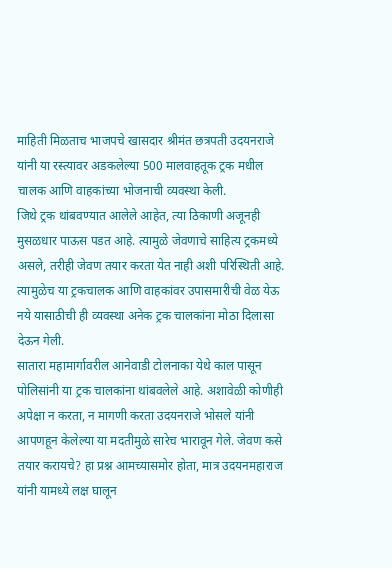माहिती मिळताच भाजपचे खासदार श्रीमंत छत्रपती उदयनराजे यांनी या रस्त्यावर अडकलेल्या 500 मालवाहतूक ट्रक मधील चालक आणि वाहकांच्या भोजनाची व्यवस्था केली.
जिथे ट्रक थांबवण्यात आलेले आहेत, त्या ठिकाणी अजूनही मुसळधार पाऊस पडत आहे. त्यामुळे जेवणाचे साहित्य ट्रकमध्ये असले, तरीही जेवण तयार करता येत नाही अशी परिस्थिती आहे. त्यामुळेच या ट्रकचालक आणि वाहकांवर उपासमारीची वेळ येऊ नये यासाठीची ही व्यवस्था अनेक ट्रक चालकांना मोठा दिलासा देऊन गेली.
सातारा महामार्गावरील आनेवाडी टोलनाका येथे काल पासून पोलिसांनी या ट्रक चालकांना थांबवलेले आहे. अशावेळी कोणीही अपेक्षा न करता, न मागणी करता उदयनराजे भोसले यांनी आपणहून केलेल्या या मदतीमुळे सारेच भारावून गेले. जेवण कसे तयार करायचे? हा प्रश्न आमच्यासमोर होता, मात्र उदयनमहाराज यांनी यामध्ये लक्ष घालून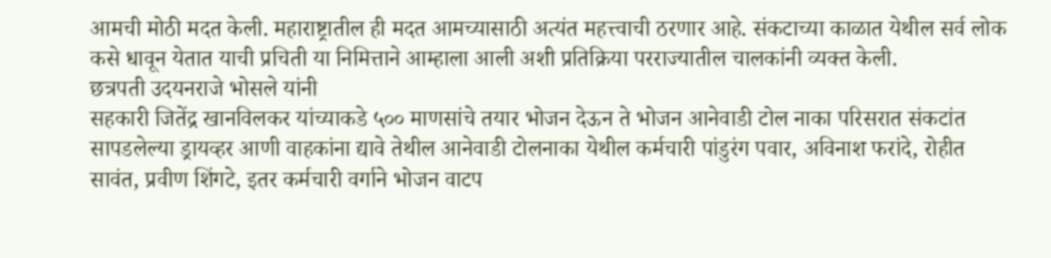आमची मोठी मदत केली. महाराष्ट्रातील ही मदत आमच्यासाठी अत्यंत महत्त्वाची ठरणार आहे. संकटाच्या काळात येथील सर्व लोक कसे धावून येतात याची प्रचिती या निमित्ताने आम्हाला आली अशी प्रतिक्रिया परराज्यातील चालकांनी व्यक्त केली.
छत्रपती उदयनराजे भोसले यांनी
सहकारी जितेंद्र खानविलकर यांच्याकडे ५०० माणसांचे तयार भोजन देऊन ते भोजन आनेवाडी टोल नाका परिसरात संकटांत सापडलेल्या ड्रायव्हर आणी वाहकांना द्यावे तेथील आनेवाडी टोलनाका येथील कर्मचारी पांडुरंग पवार, अविनाश फरांदे, रोहीत सावंत, प्रवीण शिंगटे, इतर कर्मचारी वर्गाने भोजन वाटप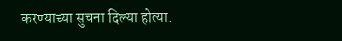करण्याच्या सुचना दिल्या होत्या.